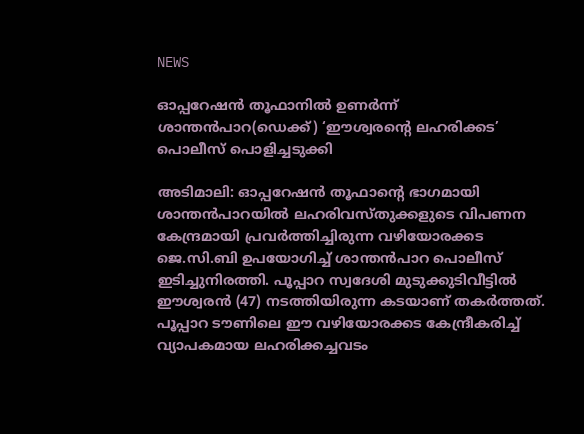NEWS

ഓപ്പറേഷൻ തൂഫാനിൽ ഉണർന്ന് ശാന്തൻപാറ(ഡെക്ക്) ‘ഈശ്വരന്റെ ലഹരിക്കട’ പൊലീസ് പൊളിച്ചടുക്കി

അടിമാലി: ഓപ്പറേഷൻ തൂഫാന്റെ ഭാഗമായി ശാന്തൻപാറയിൽ ലഹരിവസ്തുക്കളുടെ വിപണന കേന്ദ്രമായി പ്രവർത്തിച്ചിരുന്ന വഴിയോരക്കട ജെ.സി.ബി ഉപയോഗിച്ച് ശാന്തൻപാറ പൊലീസ്‌ ഇടിച്ചുനിരത്തി. പൂപ്പാറ സ്വദേശി മുടുക്കുടിവീട്ടിൽ ഈശ്വരൻ (47) നടത്തിയിരുന്ന കടയാണ് തകർത്തത്. പൂപ്പാറ ടൗണിലെ ഈ വഴിയോരക്കട കേന്ദ്രീകരിച്ച് വ്യാപകമായ ലഹരിക്കച്ചവടം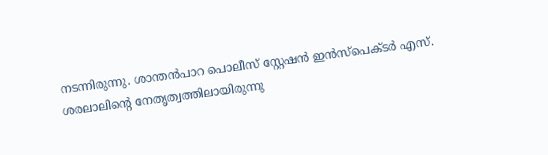നടന്നിരുന്നു. ശാന്തൻപാറ പൊലീസ് സ്റ്റേഷൻ ഇൻസ്‌പെക്ടർ എസ്. ശരലാലിന്റെ നേതൃത്വത്തിലായിരുന്നു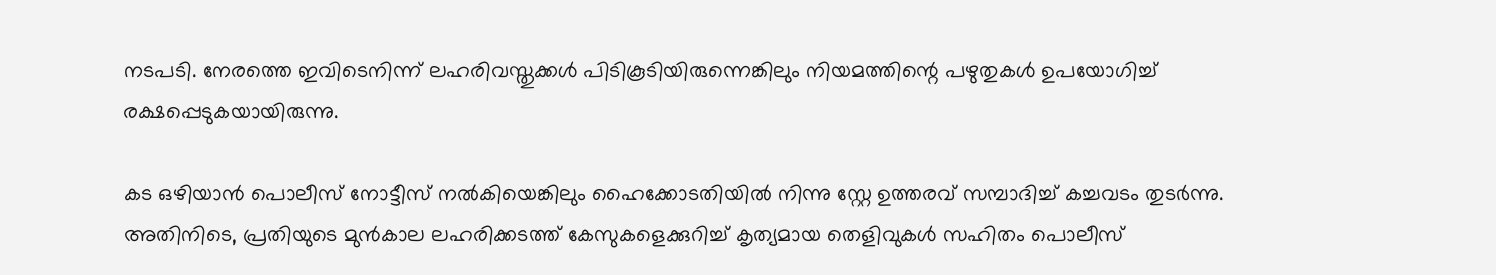നടപടി. നേരത്തെ ഇവിടെനിന്ന് ലഹരിവസ്തുക്കൾ പിടികൂടിയിരുന്നെങ്കിലും നിയമത്തിന്റെ പഴുതുകൾ ഉപയോഗിച്ച് രക്ഷപ്പെടുകയായിരുന്നു.

കട ഒഴിയാൻ പൊലീസ് നോട്ടീസ് നൽകിയെങ്കിലും ഹൈക്കോടതിയിൽ നിന്നു സ്റ്റേ ഉത്തരവ് സമ്പാദിച്ച് കച്ചവടം തുടർന്നു. അതിനിടെ, പ്രതിയുടെ മുൻകാല ലഹരിക്കടത്ത് കേസുകളെക്കുറിച്ച് കൃത്യമായ തെളിവുകൾ സഹിതം പൊലീസ്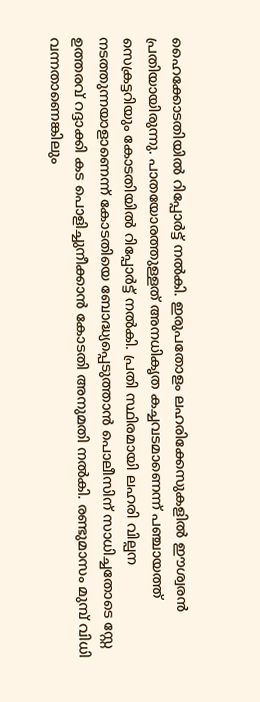ഹൈക്കോടതിയിൽ റിപ്പോർട്ട് നൽകി. ഇരുപതോളം ലഹരിക്കേസുകളിൽ ഈശ്വരൻ പ്രതിയായിരുന്നു. പാതയോരത്തുള്ളത് അനധികൃത കച്ചവടമാണെന്ന് പഞ്ചായത്ത് സെക്രട്ടറിയും കോടതിയിൽ റിപ്പോർട്ട് നൽകി. പ്രതി സ്ഥിരമായി ലഹരി വില്പന നടത്തുന്നയാളാണെന്ന് കോടതിയെ ബോദ്ധ്യപ്പെടുത്താൻ പൊലീസിന് സാധിച്ചതോടെ സ്റ്റേ ഉത്തരവ് റദ്ദാക്കി കട പൊളിച്ചുനീക്കാൻ കോടതി അനുമതി നൽകി. രണ്ടുമാസം മുമ്പ് വിധി വന്നതാണെങ്കിലും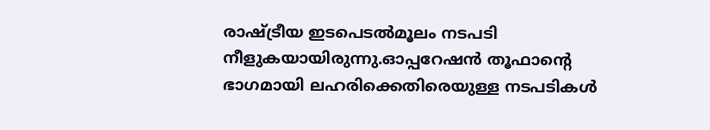രാഷ്ട്രീയ ഇടപെടൽമൂലം നടപടി നീളുകയായിരുന്നു.ഓപ്പറേഷൻ തൂഫാന്റെ ഭാഗമായി ലഹരിക്കെതിരെയുള്ള നടപടികൾ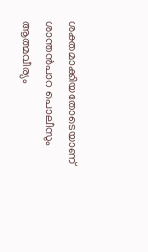ശക്തമാക്കിയതോടെയാണ് ശാന്തൻപാറ പൊലീസും ആത്മവീര്യം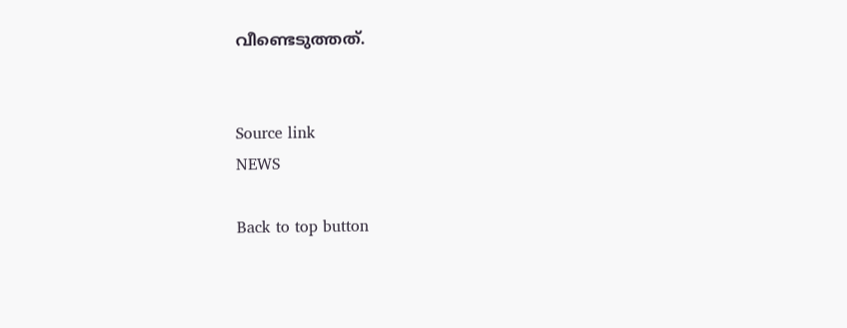വീണ്ടെടുത്തത്.


Source link
NEWS

Back to top button